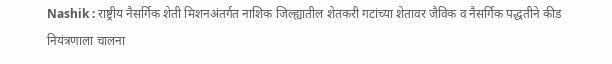Nashik : राष्ट्रीय नैसर्गिक शेती मिशनअंतर्गत नाशिक जिल्ह्यातील शेतकरी गटांच्या शेतावर जैविक व नैसर्गिक पद्धतीने कीड नियंत्रणाला चालना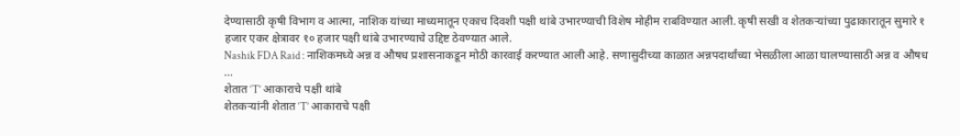देण्यासाठी कृषी विभाग व आत्मा, नाशिक यांच्या माध्यमातून एकाच दिवशी पक्षी थांबे उभारण्याची विशेष मोहीम राबविण्यात आली. कृषी सखी व शेतकऱ्यांच्या पुढाकारातून सुमारे १ हजार एकर क्षेत्रावर १० हजार पक्षी थांबे उभारण्याचे उद्दिष्ट ठेवण्यात आले.
Nashik FDA Raid : नाशिकमध्ये अन्न व औषध प्रशासनाकडून मोठी कारवाई करण्यात आली आहे. सणासुदीच्या काळात अन्नपदार्थांच्या भेसळीला आळा घालण्यासाठी अन्न व औषध ...
शेतात ‘T’ आकाराचे पक्षी थांबे
शेतकऱ्यांनी शेतात ‘T’ आकाराचे पक्षी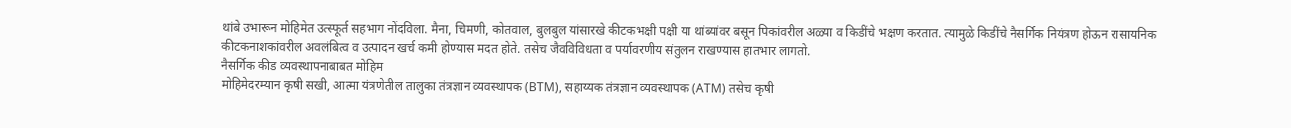थांबे उभारून मोहिमेत उत्स्फूर्त सहभाग नोंदविला. मैना, चिमणी, कोतवाल, बुलबुल यांसारखे कीटकभक्षी पक्षी या थांब्यांवर बसून पिकांवरील अळ्या व किडींचे भक्षण करतात. त्यामुळे किडींचे नैसर्गिक नियंत्रण होऊन रासायनिक कीटकनाशकांवरील अवलंबित्व व उत्पादन खर्च कमी होण्यास मदत होते. तसेच जैवविविधता व पर्यावरणीय संतुलन राखण्यास हातभार लागतो.
नैसर्गिक कीड व्यवस्थापनाबाबत मोहिम
मोहिमेदरम्यान कृषी सखी, आत्मा यंत्रणेतील तालुका तंत्रज्ञान व्यवस्थापक (BTM), सहाय्यक तंत्रज्ञान व्यवस्थापक (ATM) तसेच कृषी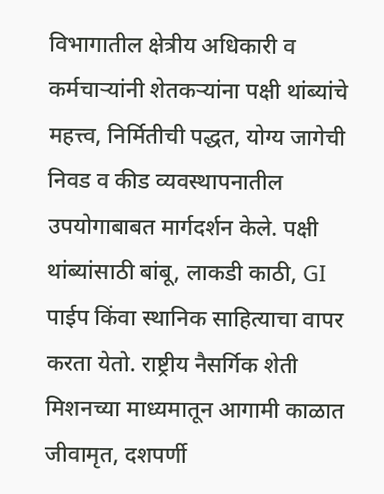विभागातील क्षेत्रीय अधिकारी व कर्मचाऱ्यांनी शेतकऱ्यांना पक्षी थांब्यांचे महत्त्व, निर्मितीची पद्धत, योग्य जागेची निवड व कीड व्यवस्थापनातील उपयोगाबाबत मार्गदर्शन केले. पक्षी थांब्यांसाठी बांबू, लाकडी काठी, GI पाईप किंवा स्थानिक साहित्याचा वापर करता येतो. राष्ट्रीय नैसर्गिक शेती मिशनच्या माध्यमातून आगामी काळात जीवामृत, दशपर्णी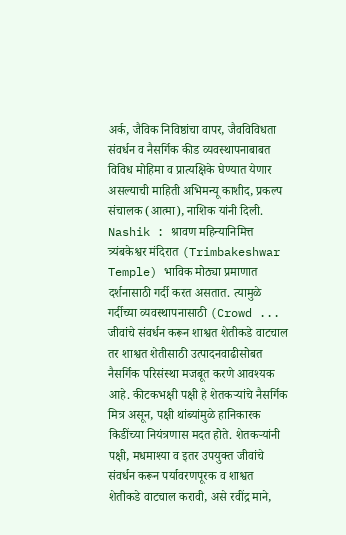अर्क, जैविक निविष्ठांचा वापर, जैवविविधता संवर्धन व नैसर्गिक कीड व्यवस्थापनाबाबत विविध मोहिमा व प्रात्यक्षिके घेण्यात येणार असल्याची माहिती अभिमन्यू काशीद, प्रकल्प संचालक (आत्मा), नाशिक यांनी दिली.
Nashik : श्रावण महिन्यानिमित्त त्र्यंबकेश्वर मंदिरात (Trimbakeshwar Temple) भाविक मोठ्या प्रमाणात दर्शनासाठी गर्दी करत असतात. त्यामुळे गर्दीच्या व्यवस्थापनासाठी (Crowd ...
जीवांचे संवर्धन करून शाश्वत शेतीकडे वाटचाल
तर शाश्वत शेतीसाठी उत्पादनवाढीसोबत नैसर्गिक परिसंस्था मजबूत करणे आवश्यक आहे. कीटकभक्षी पक्षी हे शेतकऱ्यांचे नैसर्गिक मित्र असून, पक्षी थांब्यांमुळे हानिकारक किडींच्या नियंत्रणास मदत होते. शेतकऱ्यांनी पक्षी, मधमाश्या व इतर उपयुक्त जीवांचे संवर्धन करून पर्यावरणपूरक व शाश्वत शेतीकडे वाटचाल करावी, असे रवींद्र माने,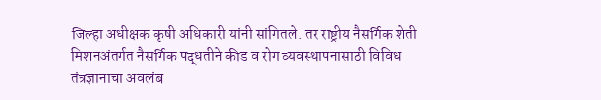जिल्हा अधीक्षक कृषी अधिकारी यांनी सांगितले. तर राष्ट्रीय नैसर्गिक शेती मिशनअंतर्गत नैसर्गिक पद्धतीने कीड व रोग व्यवस्थापनासाठी विविध तंत्रज्ञानाचा अवलंब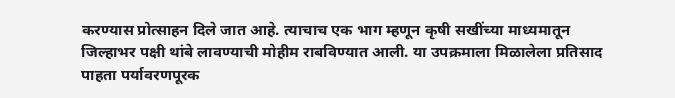करण्यास प्रोत्साहन दिले जात आहे. त्याचाच एक भाग म्हणून कृषी सखींच्या माध्यमातून जिल्हाभर पक्षी थांबे लावण्याची मोहीम राबविण्यात आली. या उपक्रमाला मिळालेला प्रतिसाद पाहता पर्यावरणपूरक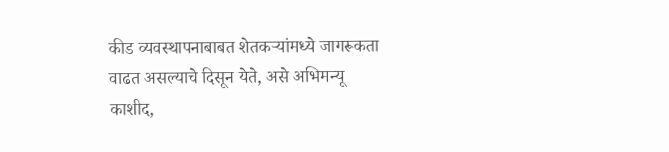कीड व्यवस्थापनाबाबत शेतकऱ्यांमध्ये जागरूकता वाढत असल्याचे दिसून येते, असे अभिमन्यू काशीद,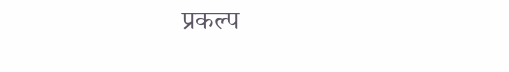प्रकल्प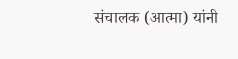संचालक (आत्मा) यांनी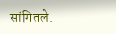सांगितले.